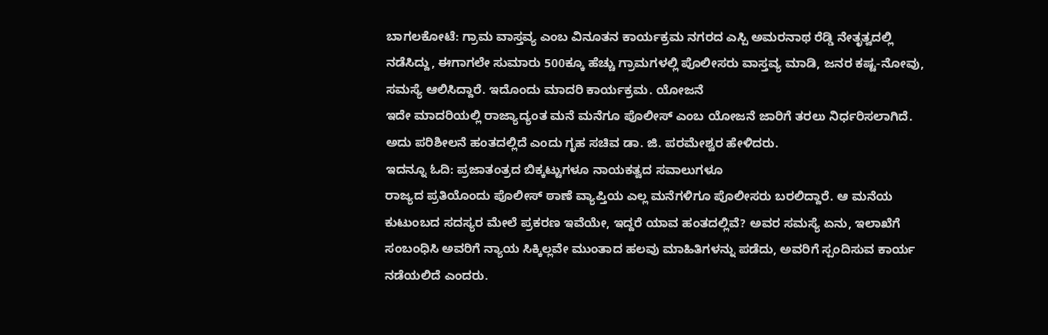ಬಾಗಲಕೋಟೆ: ಗ್ರಾಮ ವಾಸ್ತವ್ಯ ಎಂಬ ವಿನೂತನ ಕಾರ್ಯಕ್ರಮ ನಗರದ ಎಸ್ಪಿ ಅಮರನಾಥ ರೆಡ್ಡಿ ನೇತೃತ್ವದಲ್ಲಿ ನಡೆಸಿದ್ದು, ಈಗಾಗಲೇ ಸುಮಾರು 500ಕ್ಕೂ ಹೆಚ್ಚು ಗ್ರಾಮಗಳಲ್ಲಿ ಪೊಲೀಸರು ವಾಸ್ತವ್ಯ ಮಾಡಿ, ಜನರ ಕಷ್ಟ-ನೋವು, ಸಮಸ್ಯೆ ಆಲಿಸಿದ್ದಾರೆ. ಇದೊಂದು ಮಾದರಿ ಕಾರ್ಯಕ್ರಮ. ಯೋಜನೆ
ಇದೇ ಮಾದರಿಯಲ್ಲಿ ರಾಜ್ಯಾದ್ಯಂತ ಮನೆ ಮನೆಗೂ ಪೊಲೀಸ್ ಎಂಬ ಯೋಜನೆ ಜಾರಿಗೆ ತರಲು ನಿರ್ಧರಿಸಲಾಗಿದೆ. ಅದು ಪರಿಶೀಲನೆ ಹಂತದಲ್ಲಿದೆ ಎಂದು ಗೃಹ ಸಚಿವ ಡಾ. ಜಿ. ಪರಮೇಶ್ವರ ಹೇಳಿದರು.
ಇದನ್ನೂ ಓದಿ: ಪ್ರಜಾತಂತ್ರದ ಬಿಕ್ಕಟ್ಟುಗಳೂ ನಾಯಕತ್ವದ ಸವಾಲುಗಳೂ
ರಾಜ್ಯದ ಪ್ರತಿಯೊಂದು ಪೊಲೀಸ್ ಠಾಣೆ ವ್ಯಾಪ್ತಿಯ ಎಲ್ಲ ಮನೆಗಳಿಗೂ ಪೊಲೀಸರು ಬರಲಿದ್ದಾರೆ. ಆ ಮನೆಯ ಕುಟುಂಬದ ಸದಸ್ಯರ ಮೇಲೆ ಪ್ರಕರಣ ಇವೆಯೇ, ಇದ್ದರೆ ಯಾವ ಹಂತದಲ್ಲಿವೆ? ಅವರ ಸಮಸ್ಯೆ ಏನು, ಇಲಾಖೆಗೆ ಸಂಬಂಧಿಸಿ ಅವರಿಗೆ ನ್ಯಾಯ ಸಿಕ್ಕಿಲ್ಲವೇ ಮುಂತಾದ ಹಲವು ಮಾಹಿತಿಗಳನ್ನು ಪಡೆದು, ಅವರಿಗೆ ಸ್ಪಂದಿಸುವ ಕಾರ್ಯ ನಡೆಯಲಿದೆ ಎಂದರು.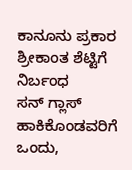ಕಾನೂನು ಪ್ರಕಾರ ಶ್ರೀಕಾಂತ ಶೆಟ್ಟಿಗೆ ನಿರ್ಬಂಧ
ಸನ್ ಗ್ಲಾಸ್ ಹಾಕಿಕೊಂಡವರಿಗೆ ಒಂದು,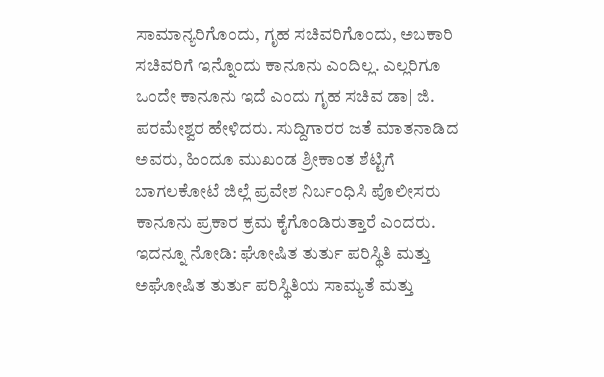ಸಾಮಾನ್ಯರಿಗೊಂದು, ಗೃಹ ಸಚಿವರಿಗೊಂದು, ಅಬಕಾರಿ ಸಚಿವರಿಗೆ ಇನ್ನೊಂದು ಕಾನೂನು ಎಂದಿಲ್ಲ. ಎಲ್ಲರಿಗೂ ಒಂದೇ ಕಾನೂನು ಇದೆ ಎಂದು ಗೃಹ ಸಚಿವ ಡಾ| ಜಿ. ಪರಮೇಶ್ವರ ಹೇಳಿದರು. ಸುದ್ದಿಗಾರರ ಜತೆ ಮಾತನಾಡಿದ ಅವರು, ಹಿಂದೂ ಮುಖಂಡ ಶ್ರೀಕಾಂತ ಶೆಟ್ಟಿಗೆ ಬಾಗಲಕೋಟೆ ಜಿಲ್ಲೆ ಪ್ರವೇಶ ನಿರ್ಬಂಧಿಸಿ ಪೊಲೀಸರು ಕಾನೂನು ಪ್ರಕಾರ ಕ್ರಮ ಕೈಗೊಂಡಿರುತ್ತಾರೆ ಎಂದರು.
ಇದನ್ನೂ ನೋಡಿ: ಘೋಷಿತ ತುರ್ತು ಪರಿಸ್ಥಿತಿ ಮತ್ತು ಅಘೋಷಿತ ತುರ್ತು ಪರಿಸ್ಥಿತಿಯ ಸಾಮ್ಯತೆ ಮತ್ತು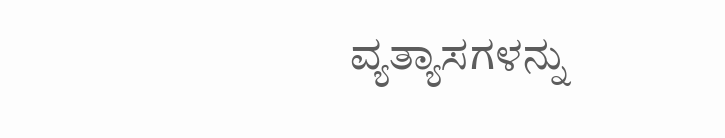ವ್ಯತ್ಯಾಸಗಳನ್ನು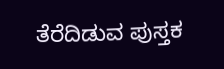ತೆರೆದಿಡುವ ಪುಸ್ತಕ